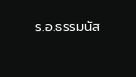ร.อ.ธรรมนัส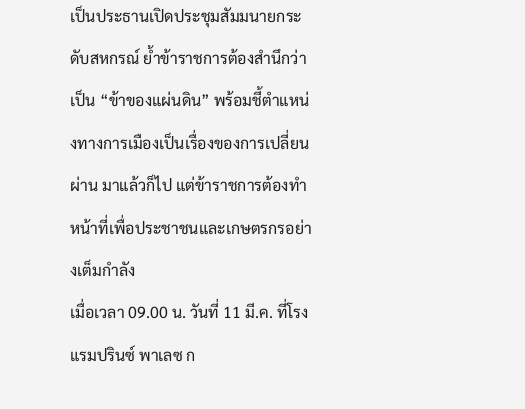เป็นประธานเปิดประชุมสัมมนายกระดับสหกรณ์ ย้ำข้าราชการต้องสำนึกว่าเป็น “ข้าของแผ่นดิน” พร้อมชี้ตำแหน่งทางการเมืองเป็นเรื่องของการเปลี่ยนผ่าน มาแล้วก็ไป แต่ข้าราชการต้องทำหน้าที่เพื่อประชาชนและเกษตรกรอย่างเต็มกำลัง
เมื่อเวลา 09.00 น. วันที่ 11 มี.ค. ที่โรงแรมปรินซ์ พาเลซ ก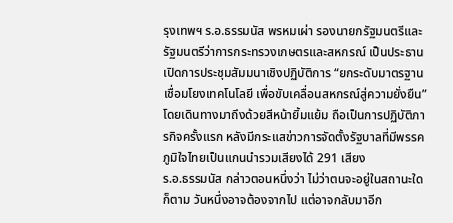รุงเทพฯ ร.อ.ธรรมนัส พรหมเผ่า รองนายกรัฐมนตรีและรัฐมนตรีว่าการกระทรวงเกษตรและสหกรณ์ เป็นประธานเปิดการประชุมสัมมนาเชิงปฏิบัติการ “ยกระดับมาตรฐานเชื่อมโยงเทคโนโลยี เพื่อขับเคลื่อนสหกรณ์สู่ความยั่งยืน” โดยเดินทางมาถึงด้วยสีหน้ายิ้มแย้ม ถือเป็นการปฏิบัติภารกิจครั้งแรก หลังมีกระแสข่าวการจัดตั้งรัฐบาลที่มีพรรคภูมิใจไทยเป็นแกนนำรวมเสียงได้ 291 เสียง
ร.อ.ธรรมนัส กล่าวตอนหนึ่งว่า ไม่ว่าตนจะอยู่ในสถานะใดก็ตาม วันหนึ่งอาจต้องจากไป แต่อาจกลับมาอีก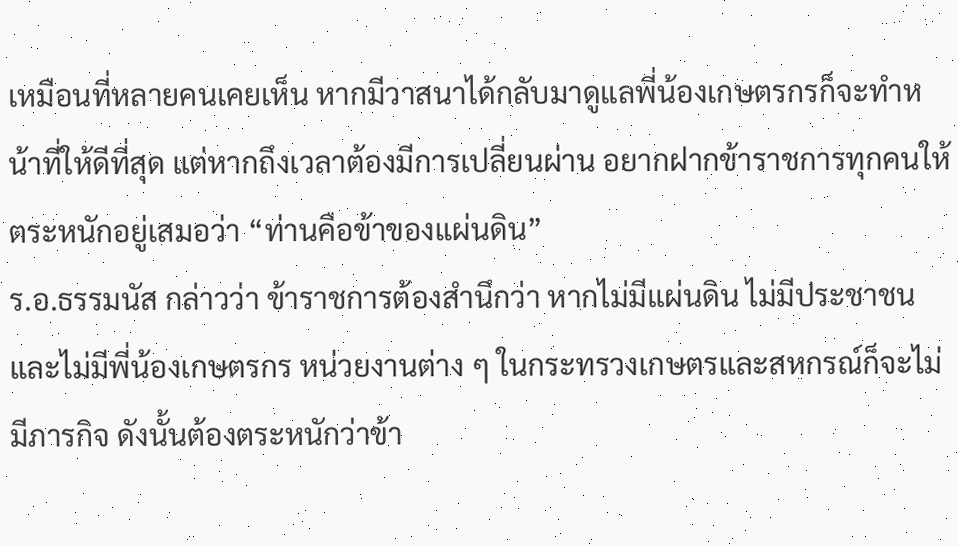เหมือนที่หลายคนเคยเห็น หากมีวาสนาได้กลับมาดูแลพี่น้องเกษตรกรก็จะทำหน้าที่ให้ดีที่สุด แต่หากถึงเวลาต้องมีการเปลี่ยนผ่าน อยากฝากข้าราชการทุกคนให้ตระหนักอยู่เสมอว่า “ท่านคือข้าของแผ่นดิน”
ร.อ.ธรรมนัส กล่าวว่า ข้าราชการต้องสำนึกว่า หากไม่มีแผ่นดิน ไม่มีประชาชน และไม่มีพี่น้องเกษตรกร หน่วยงานต่าง ๆ ในกระทรวงเกษตรและสหกรณ์ก็จะไม่มีภารกิจ ดังนั้นต้องตระหนักว่าข้า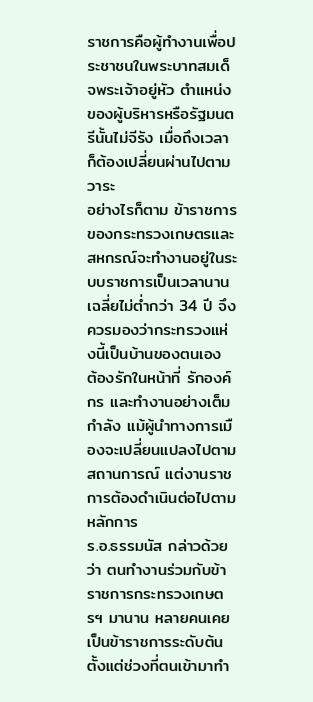ราชการคือผู้ทำงานเพื่อประชาชนในพระบาทสมเด็จพระเจ้าอยู่หัว ตำแหน่งของผู้บริหารหรือรัฐมนตรีนั้นไม่จีรัง เมื่อถึงเวลาก็ต้องเปลี่ยนผ่านไปตามวาระ
อย่างไรก็ตาม ข้าราชการของกระทรวงเกษตรและสหกรณ์จะทำงานอยู่ในระบบราชการเป็นเวลานาน เฉลี่ยไม่ต่ำกว่า 34 ปี จึงควรมองว่ากระทรวงแห่งนี้เป็นบ้านของตนเอง ต้องรักในหน้าที่ รักองค์กร และทำงานอย่างเต็มกำลัง แม้ผู้นำทางการเมืองจะเปลี่ยนแปลงไปตามสถานการณ์ แต่งานราชการต้องดำเนินต่อไปตามหลักการ
ร.อ.ธรรมนัส กล่าวด้วยว่า ตนทำงานร่วมกับข้าราชการกระทรวงเกษตรฯ มานาน หลายคนเคยเป็นข้าราชการระดับต้นตั้งแต่ช่วงที่ตนเข้ามาทำ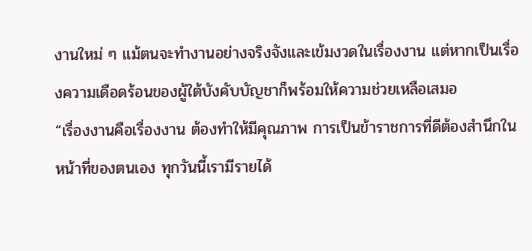งานใหม่ ๆ แม้ตนจะทำงานอย่างจริงจังและเข้มงวดในเรื่องงาน แต่หากเป็นเรื่องความเดือดร้อนของผู้ใต้บังคับบัญชาก็พร้อมให้ความช่วยเหลือเสมอ
“เรื่องงานคือเรื่องงาน ต้องทำให้มีคุณภาพ การเป็นข้าราชการที่ดีต้องสำนึกในหน้าที่ของตนเอง ทุกวันนี้เรามีรายได้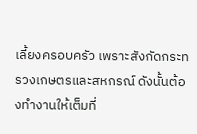เลี้ยงครอบครัว เพราะสังกัดกระทรวงเกษตรและสหกรณ์ ดังนั้นต้องทำงานให้เต็มที่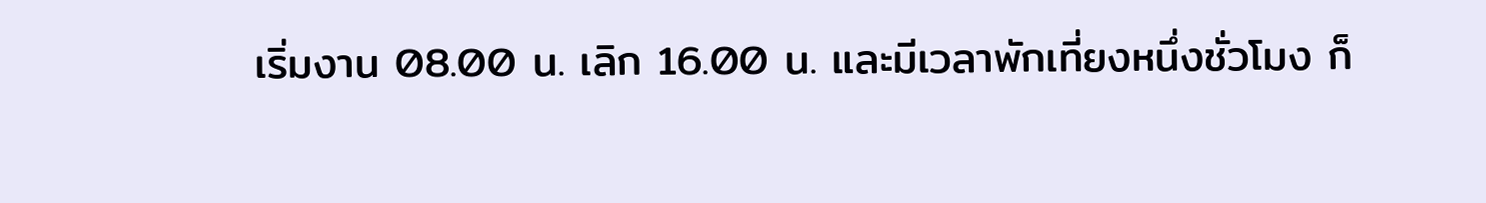เริ่มงาน 08.00 น. เลิก 16.00 น. และมีเวลาพักเที่ยงหนึ่งชั่วโมง ก็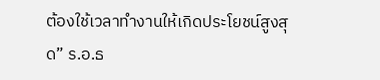ต้องใช้เวลาทำงานให้เกิดประโยชน์สูงสุด” ร.อ.ธ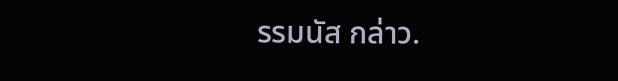รรมนัส กล่าว.